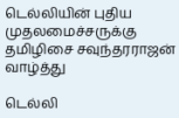டெல்லியின் புதிய முதலமைச்சருக்கு தமிழிசை சவுந்தரராஜன் வாழ்த்து

டெல்லி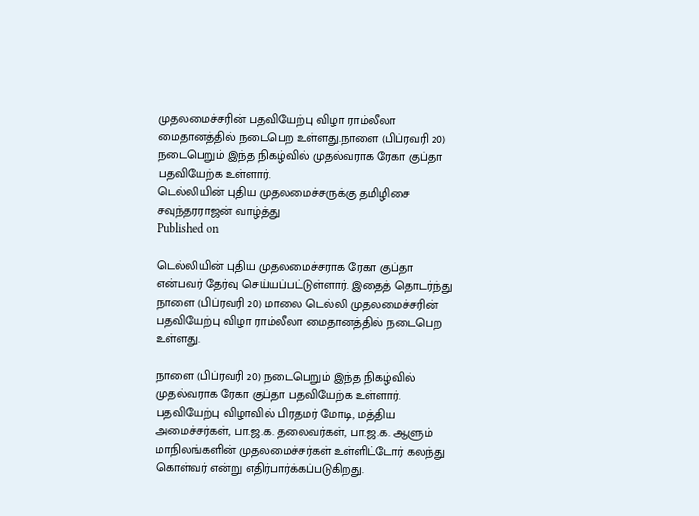முதலமைச்சரின் பதவியேற்பு விழா ராம்லீலா மைதானத்தில் நடைபெற உள்ளது.நாளை (பிப்ரவரி 20) நடைபெறும் இந்த நிகழ்வில் முதல்வராக ரேகா குப்தா பதவியேற்க உள்ளார்.
டெல்லியின் புதிய முதலமைச்சருக்கு தமிழிசை சவுந்தரராஜன் வாழ்த்து
Published on

டெல்லியின் புதிய முதலமைச்சராக ரேகா குப்தா என்பவர் தேர்வு செய்யப்பட்டுள்ளார். இதைத் தொடர்ந்து நாளை (பிப்ரவரி 20) மாலை டெல்லி முதலமைச்சரின் பதவியேற்பு விழா ராம்லீலா மைதானத்தில் நடைபெற உள்ளது.

நாளை (பிப்ரவரி 20) நடைபெறும் இந்த நிகழ்வில் முதல்வராக ரேகா குப்தா பதவியேற்க உள்ளார். பதவியேற்பு விழாவில் பிரதமர் மோடி, மத்திய அமைச்சர்கள், பா.ஜ.க. தலைவர்கள், பா.ஜ.க. ஆளும் மாநிலங்களின் முதலமைச்சர்கள் உள்ளிட்டோர் கலந்து கொள்வர் என்று எதிர்பார்க்கப்படுகிறது.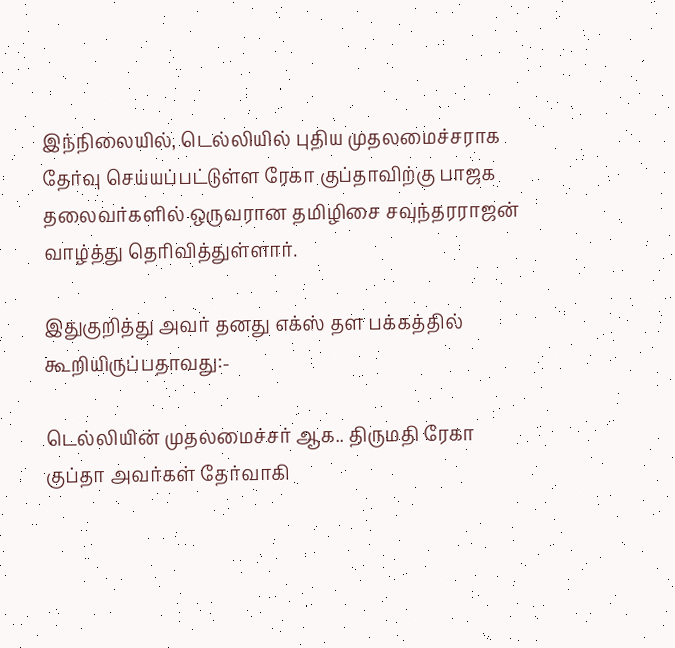இந்நிலையில், டெல்லியில் புதிய முதலமைச்சராக தேர்வு செய்யப்பட்டுள்ள ரேகா குப்தாவிற்கு பாஜக தலைவர்களில் ஒருவரான தமிழிசை சவுந்தரராஜன் வாழ்த்து தெரிவித்துள்ளார்.

இதுகுறித்து அவர் தனது எக்ஸ் தள பக்கத்தில் கூறியிருப்பதாவது:-

டெல்லியின் முதலமைச்சர் ஆக.. திருமதி ரேகா குப்தா அவர்கள் தேர்வாகி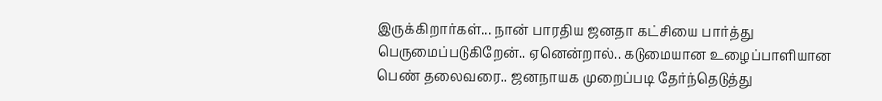இருக்கிறார்கள்... நான் பாரதிய ஜனதா கட்சியை பார்த்து பெருமைப்படுகிறேன்.. ஏனென்றால்.. கடுமையான உழைப்பாளியான பெண் தலைவரை.. ஜனநாயக முறைப்படி தேர்ந்தெடுத்து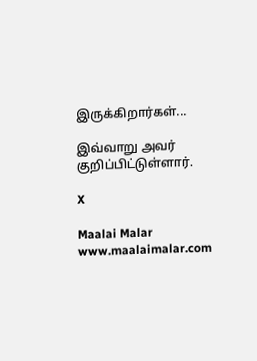இருக்கிறார்கள்...

இவ்வாறு அவர் குறிப்பிட்டுள்ளார்.

X

Maalai Malar
www.maalaimalar.com